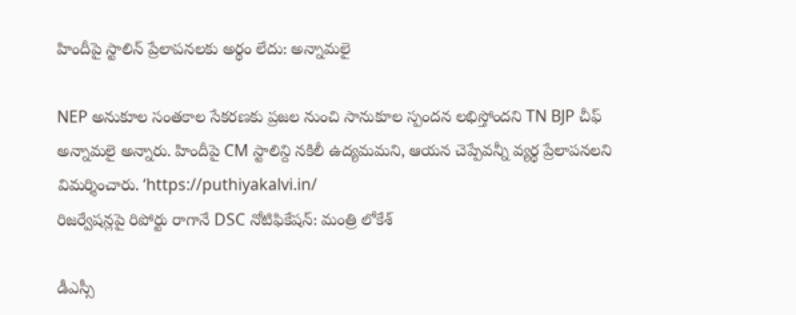హిందీపై స్టాలిన్ ప్రేలాపనలకు అర్థం లేదు: అన్నామలై

NEP అనుకూల సంతకాల సేకరణకు ప్రజల నుంచి సానుకూల స్పందన లభిస్తోందని TN BJP చీఫ్ అన్నామలై అన్నారు. హిందీపై CM స్టాలిన్ది నకిలీ ఉద్యమమని, ఆయన చెప్పేవన్నీ వ్యర్థ ప్రేలాపనలని విమర్శించారు. ‘https://puthiyakalvi.in/
రిజర్వేషన్లపై రిపోర్టు రాగానే DSC నోటిఫికేషన్: మంత్రి లోకేశ్

డీఎస్సీ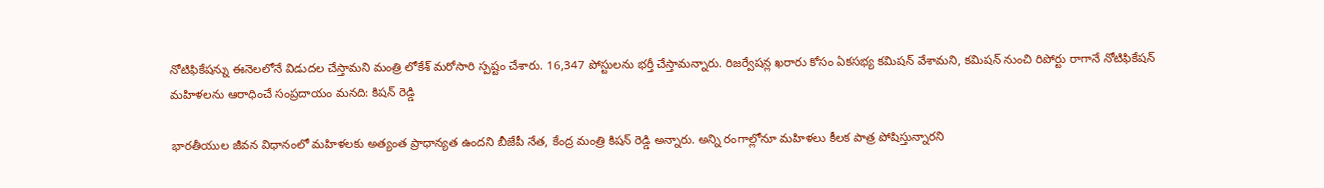నోటిఫికేషన్ను ఈనెలలోనే విడుదల చేస్తామని మంత్రి లోకేశ్ మరోసారి స్పష్టం చేశారు. 16,347 పోస్టులను భర్తీ చేస్తామన్నారు. రిజర్వేషన్ల ఖరారు కోసం ఏకసభ్య కమిషన్ వేశామని, కమిషన్ నుంచి రిపోర్టు రాగానే నోటిఫికేషన్
మహిళలను ఆరాధించే సంప్రదాయం మనది: కిషన్ రెడ్డి

భారతీయుల జీవన విధానంలో మహిళలకు అత్యంత ప్రాధాన్యత ఉందని బీజేపీ నేత, కేంద్ర మంత్రి కిషన్ రెడ్డి అన్నారు. అన్ని రంగాల్లోనూ మహిళలు కీలక పాత్ర పోషిస్తున్నారని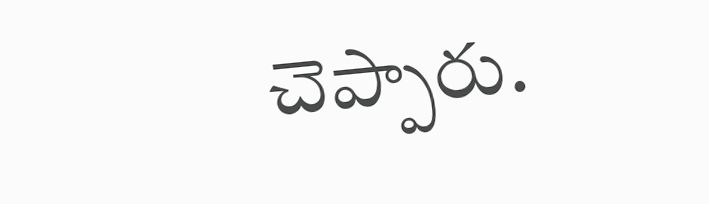చెప్పారు.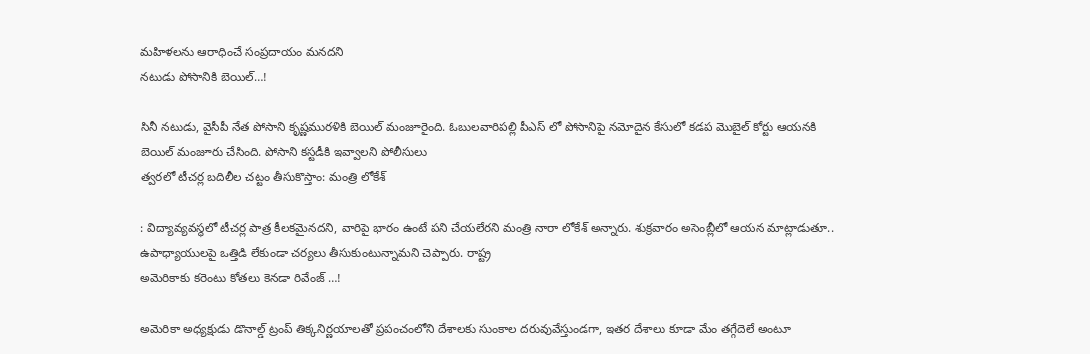మహిళలను ఆరాధించే సంప్రదాయం మనదని
నటుడు పోసానికి బెయిల్…!

సినీ నటుడు, వైసీపీ నేత పోసాని కృష్ణమురళికి బెయిల్ మంజూరైంది. ఓబులవారిపల్లి పీఎస్ లో పోసానిపై నమోదైన కేసులో కడప మొబైల్ కోర్టు ఆయనకి బెయిల్ మంజూరు చేసింది. పోసాని కస్టడీకి ఇవ్వాలని పోలీసులు
త్వరలో టీచర్ల బదిలీల చట్టం తీసుకొస్తాం: మంత్రి లోకేశ్

: విద్యావ్యవస్థలో టీచర్ల పాత్ర కీలకమైనదని, వారిపై భారం ఉంటే పని చేయలేరని మంత్రి నారా లోకేశ్ అన్నారు. శుక్రవారం అసెంబ్లీలో ఆయన మాట్లాడుతూ.. ఉపాధ్యాయులపై ఒత్తిడి లేకుండా చర్యలు తీసుకుంటున్నామని చెప్పారు. రాష్ట్ర
అమెరికాకు కరెంటు కోతలు కెనడా రివేంజ్ …!

అమెరికా అధ్యక్షుడు డొనాల్డ్ ట్రంప్ తిక్కనిర్ణయాలతో ప్రపంచంలోని దేశాలకు సుంకాల దరువువేస్తుండగా, ఇతర దేశాలు కూడా మేం తగ్గేదెలే అంటూ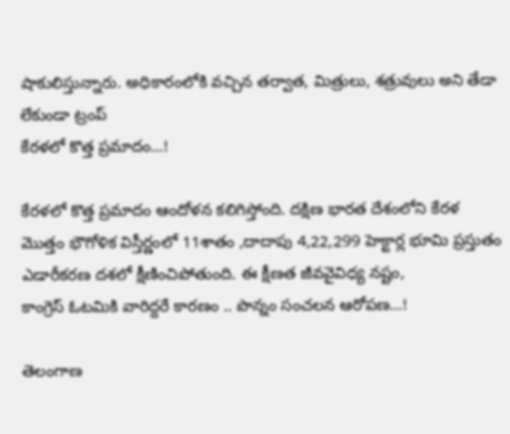షాకులిస్తున్నారు. అధికారంలోకి వచ్చిన తర్వాత, మిత్రులు, శత్రువులు అని తేడా లేకుండా ట్రంప్
కేరళలో కొత్త ప్రమాదం…!

కేరళలో కొత్త ప్రమాదం ఆందోళన కలిగిస్తోంది. దక్షిణ భారత దేశంలోని కేరళ మొత్తం భౌగోళిక విస్తీర్ణంలో 11శాతం ,దాదాపు 4,22,299 హెక్టార్ల భూమి ప్రస్తుతం ఎడారీకరణ దశలో క్షీణించిపోతుంది. ఈ క్షీణత జీవవైవిధ్య నష్టం,
కాంగ్రెస్ ఓటమికి వారిద్దరే కారణం .. పొన్నం సంచలన ఆరోపణ…!

తెలంగాణ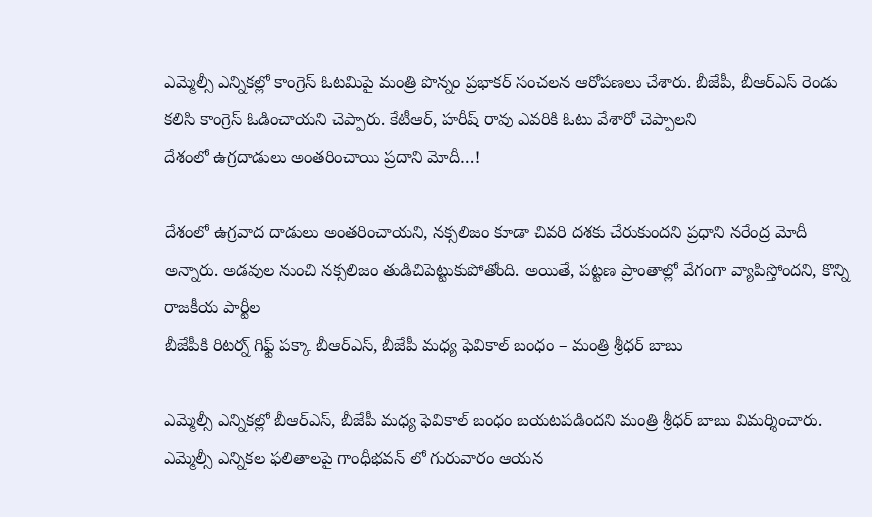ఎమ్మెల్సీ ఎన్నికల్లో కాంగ్రెస్ ఓటమిపై మంత్రి పొన్నం ప్రభాకర్ సంచలన ఆరోపణలు చేశారు. బీజేపీ, బీఆర్ఎస్ రెండు కలిసి కాంగ్రెస్ ఓడించాయని చెప్పారు. కేటీఆర్, హరీష్ రావు ఎవరికి ఓటు వేశారో చెప్పాలని
దేశంలో ఉగ్రదాడులు అంతరించాయి ప్రదాని మోదీ…!

దేశంలో ఉగ్రవాద దాడులు అంతరించాయని, నక్సలిజం కూడా చివరి దశకు చేరుకుందని ప్రధాని నరేంద్ర మోదీ అన్నారు. అడవుల నుంచి నక్సలిజం తుడిచిపెట్టుకుపోతోంది. అయితే, పట్టణ ప్రాంతాల్లో వేగంగా వ్యాపిస్తోందని, కొన్ని రాజకీయ పార్టీల
బీజేపీకి రిటర్న్ గిఫ్ట్ పక్కా బీఆర్ఎస్, బీజేపీ మధ్య ఫెవికాల్ బంధం – మంత్రి శ్రీధర్ బాబు

ఎమ్మెల్సీ ఎన్నికల్లో బీఆర్ఎస్, బీజేపీ మధ్య ఫెవికాల్ బంధం బయటపడిందని మంత్రి శ్రీధర్ బాబు విమర్శించారు. ఎమ్మెల్సీ ఎన్నికల ఫలితాలపై గాంధీభవన్ లో గురువారం ఆయన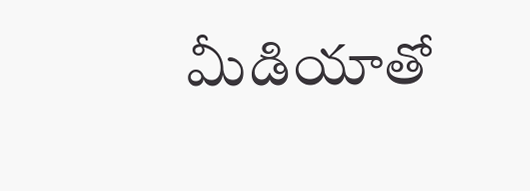మీడియాతో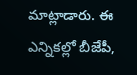మాట్లాడారు. ఈ ఎన్నికల్లో బీజేపీ,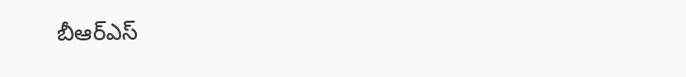బీఆర్ఎస్